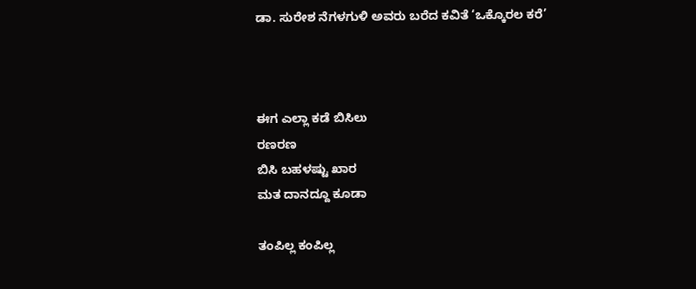ಡಾ. ಸುರೇಶ ನೆಗಳಗುಳಿ ಅವರು ಬರೆದ ಕವಿತೆ ‘ಒಕ್ಕೊರಲ ಕರೆ’



ಈಗ ಎಲ್ಲಾ ಕಡೆ ಬಿಸಿಲು
ರಣರಣ
ಬಿಸಿ ಬಹಳಷ್ಟು ಖಾರ
ಮತ ದಾನದ್ದೂ ಕೂಡಾ

ತಂಪಿಲ್ಲ ಕಂಪಿಲ್ಲ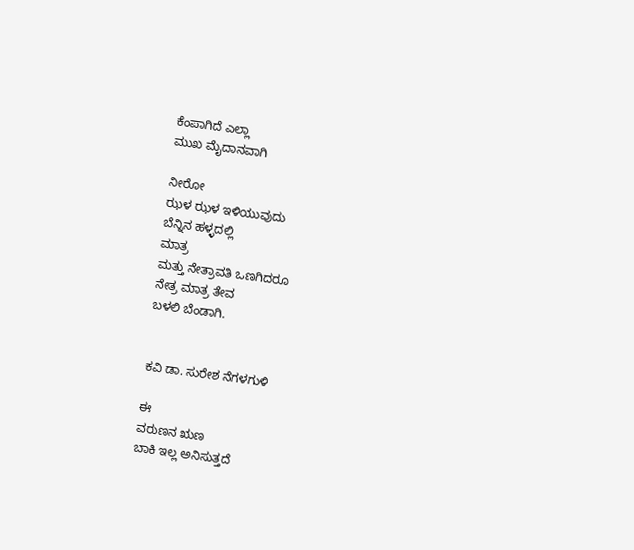ಕೆಂಪಾಗಿದೆ ಎಲ್ಲಾ
ಮುಖ ಮೈದಾನವಾಗಿ

ನೀರೋ
ಝಳ ಝಳ ಇಳಿಯುವುದು
ಬೆನ್ನಿನ ಹಳ್ಳದಲ್ಲಿ
ಮಾತ್ರ
ಮತ್ತು ನೇತ್ರಾವತಿ ಒಣಗಿದರೂ
ನೇತ್ರ ಮಾತ್ರ ತೇವ
ಬಳಲಿ ಬೆಂಡಾಗಿ.


ಕವಿ ಡಾ. ಸುರೇಶ ನೆಗಳಗುಳಿ

ಈ
ವರುಣನ ಋಣ
ಬಾಕಿ ಇಲ್ಲ ಅನಿಸುತ್ತದೆ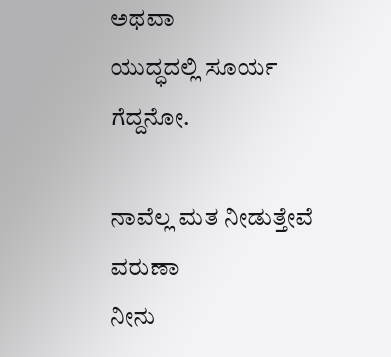ಅಥವಾ
ಯುದ್ಧದಲ್ಲಿ ಸೂರ್ಯ
ಗೆದ್ದನೋ.

ನಾವೆಲ್ಲ ಮತ ನೀಡುತ್ತೇವೆ
ವರುಣಾ
ನೀನು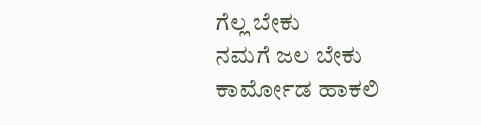ಗೆಲ್ಲ ಬೇಕು
ನಮಗೆ ಜಲ ಬೇಕು
ಕಾರ್ಮೋಡ ಹಾಕಲಿ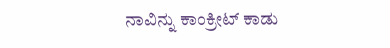ನಾವಿನ್ನು ಕಾಂಕ್ರೀಟ್ ಕಾಡು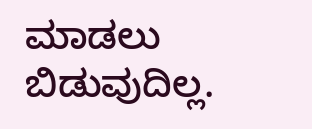ಮಾಡಲು ಬಿಡುವುದಿಲ್ಲ.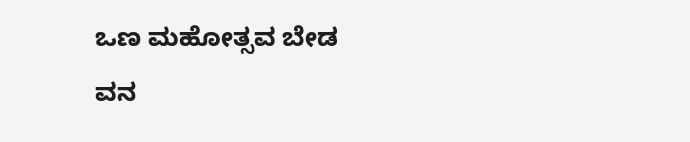ಒಣ ಮಹೋತ್ಸವ ಬೇಡ
ವನ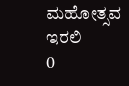ಮಹೋತ್ಸವ ಇರಲಿ
0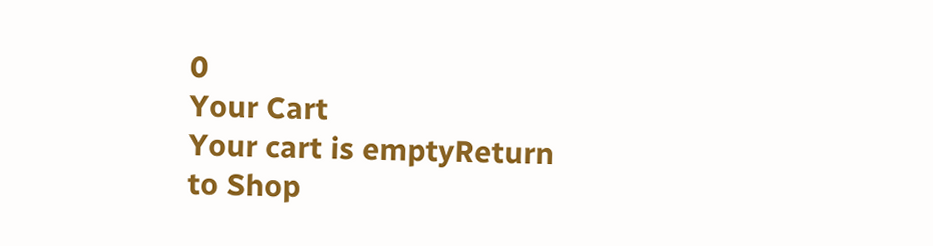0
Your Cart
Your cart is emptyReturn to Shop